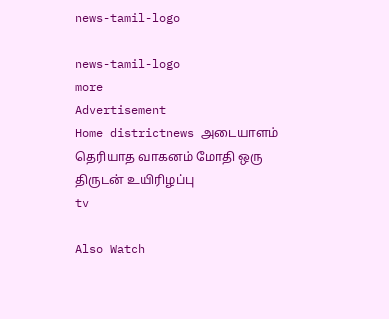news-tamil-logo

news-tamil-logo
more
Advertisement
Home districtnews அடையாளம் தெரியாத வாகனம் மோதி ஒரு திருடன் உயிரிழப்பு
tv

Also Watch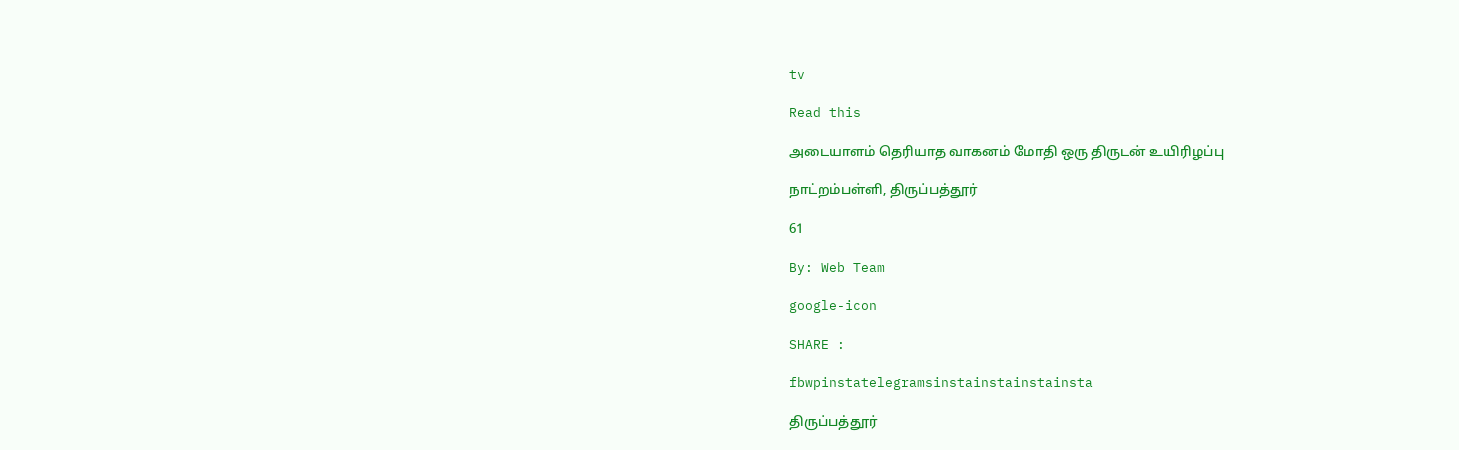tv

Read this

அடையாளம் தெரியாத வாகனம் மோதி ஒரு திருடன் உயிரிழப்பு

நாட்றம்பள்ளி, திருப்பத்தூர்

61

By: Web Team

google-icon

SHARE :

fbwpinstatelegramsinstainstainstainsta

திருப்பத்தூர்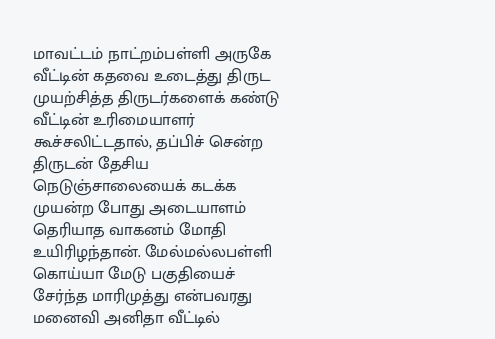மாவட்டம் நாட்றம்பள்ளி அருகே வீட்டின் கதவை உடைத்து திருட முயற்சித்த திருடர்களைக் கண்டு வீட்டின் உரிமையாளர் கூச்சலிட்டதால், தப்பிச் சென்ற திருடன் தேசிய நெடுஞ்சாலையைக் கடக்க முயன்ற போது அடையாளம் தெரியாத வாகனம் மோதி உயிரிழந்தான். மேல்மல்லபள்ளி கொய்யா மேடு பகுதியைச் சேர்ந்த மாரிமுத்து என்பவரது மனைவி அனிதா வீட்டில்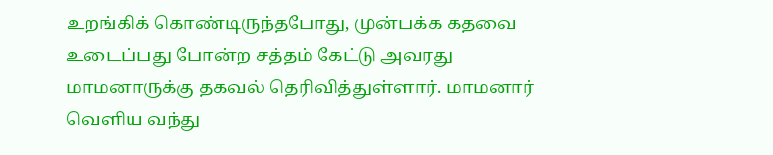உறங்கிக் கொண்டிருந்தபோது, முன்பக்க கதவை உடைப்பது போன்ற சத்தம் கேட்டு அவரது மாமனாருக்கு தகவல் தெரிவித்துள்ளார். மாமனார் வெளிய வந்து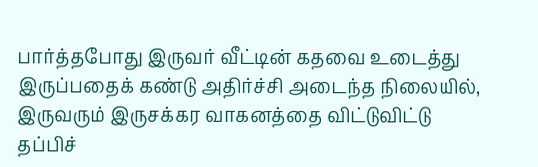பார்த்தபோது இருவர் வீட்டின் கதவை உடைத்து இருப்பதைக் கண்டு அதிர்ச்சி அடைந்த நிலையில், இருவரும் இருசக்கர வாகனத்தை விட்டுவிட்டு தப்பிச்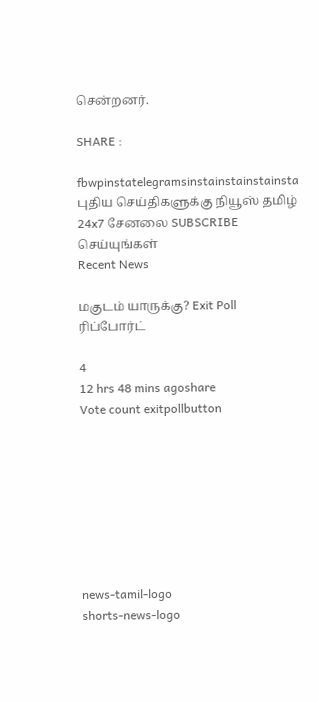சென்றனர்.

SHARE :

fbwpinstatelegramsinstainstainstainsta
புதிய செய்திகளுக்கு நியூஸ் தமிழ் 24x7 சேனலை SUBSCRIBE செய்யுங்கள்
Recent News

மகுடம் யாருக்கு? Exit Poll ரிப்போர்ட்

4
12 hrs 48 mins agoshare
Vote count exitpollbutton








news-tamil-logo
shorts-news-logo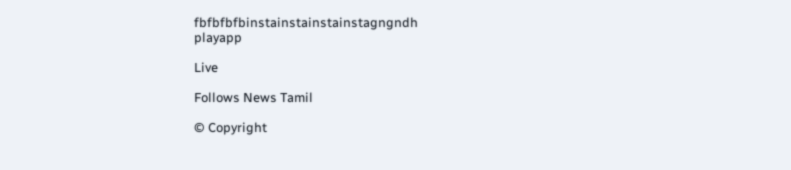fbfbfbfbinstainstainstainstagngndh
playapp

Live

Follows News Tamil

© Copyright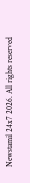Newstamil 24x7 2026. All rights reserved